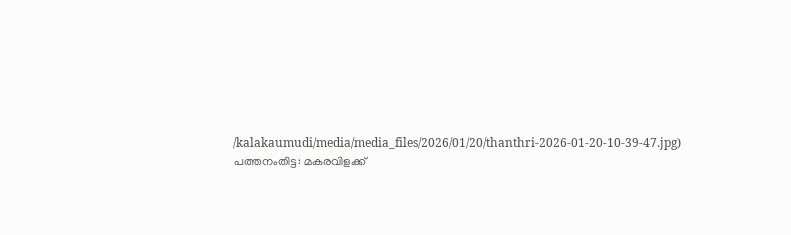/kalakaumudi/media/media_files/2026/01/20/thanthri-2026-01-20-10-39-47.jpg)
പത്തനംതിട്ട: മകരവിളക്ക്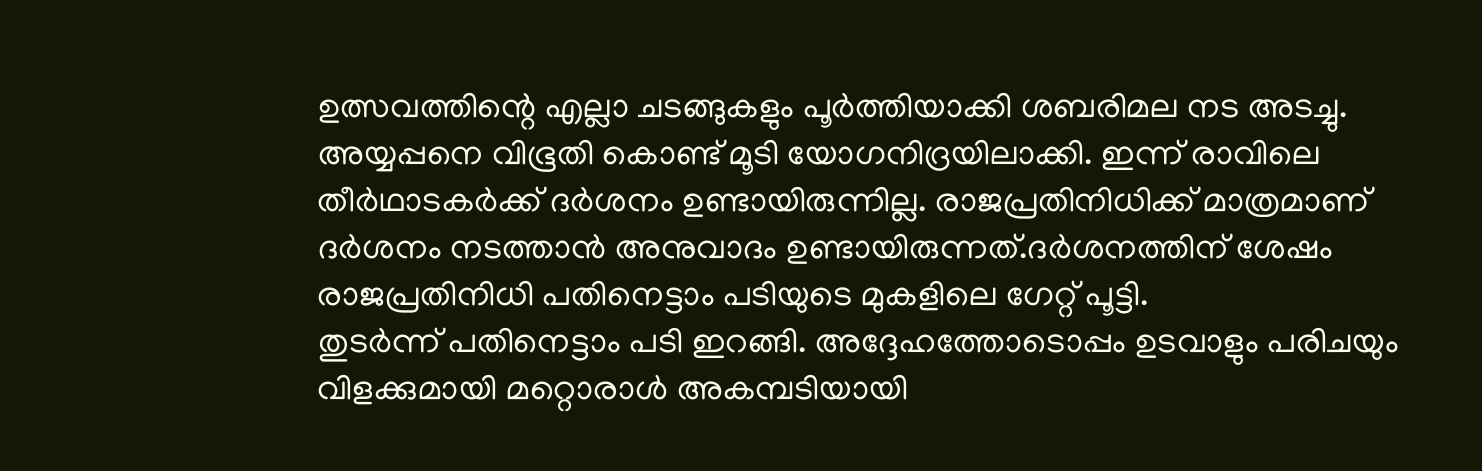ഉത്സവത്തിന്റെ എല്ലാ ചടങ്ങുകളും പൂർത്തിയാക്കി ശബരിമല നട അടച്ചു. അയ്യപ്പനെ വിഭൂതി കൊണ്ട് മൂടി യോഗനിദ്രയിലാക്കി. ഇന്ന് രാവിലെ തീർഥാടകർക്ക് ദർശനം ഉണ്ടായിരുന്നില്ല. രാജപ്രതിനിധിക്ക് മാത്രമാണ് ദർശനം നടത്താൻ അനുവാദം ഉണ്ടായിരുന്നത്.ദർശനത്തിന് ശേഷം രാജപ്രതിനിധി പതിനെട്ടാം പടിയുടെ മുകളിലെ ഗേറ്റ് പൂട്ടി.
തുടർന്ന് പതിനെട്ടാം പടി ഇറങ്ങി. അദ്ദേഹത്തോടൊപ്പം ഉടവാളും പരിചയും വിളക്കുമായി മറ്റൊരാൾ അകമ്പടിയായി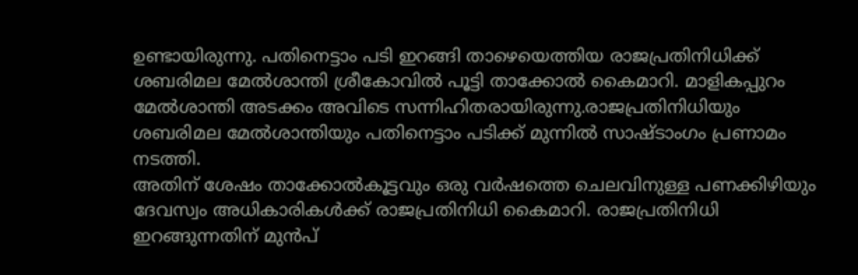ഉണ്ടായിരുന്നു. പതിനെട്ടാം പടി ഇറങ്ങി താഴെയെത്തിയ രാജപ്രതിനിധിക്ക് ശബരിമല മേൽശാന്തി ശ്രീകോവിൽ പൂട്ടി താക്കോൽ കൈമാറി. മാളികപ്പുറം മേൽശാന്തി അടക്കം അവിടെ സന്നിഹിതരായിരുന്നു.രാജപ്രതിനിധിയും ശബരിമല മേൽശാന്തിയും പതിനെട്ടാം പടിക്ക് മുന്നിൽ സാഷ്ടാംഗം പ്രണാമം നടത്തി.
അതിന് ശേഷം താക്കോൽകൂട്ടവും ഒരു വർഷത്തെ ചെലവിനുള്ള പണക്കിഴിയും ദേവസ്വം അധികാരികൾക്ക് രാജപ്രതിനിധി കൈമാറി. രാജപ്രതിനിധി ഇറങ്ങുന്നതിന് മുൻപ്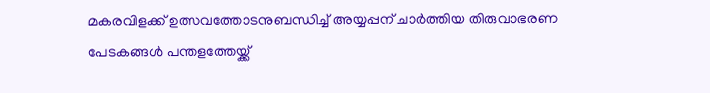മകരവിളക്ക് ഉത്സവത്തോടനുബന്ധിച്ച് അയ്യപ്പന് ചാർത്തിയ തിരുവാഭരണ പേടകങ്ങൾ പന്തളത്തേയ്ക്ക്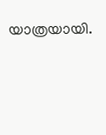യാത്രയായി.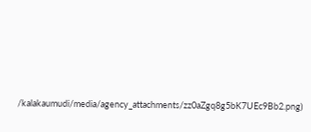/kalakaumudi/media/agency_attachments/zz0aZgq8g5bK7UEc9Bb2.png)